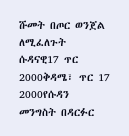ሹመት በጦር ወንጀል ለሚፈለጉት ሱዳናዊ17 ጥር 2000ቅዳሜ፣ ጥር 17 2000የሱዳን መንግስት በዳርፉር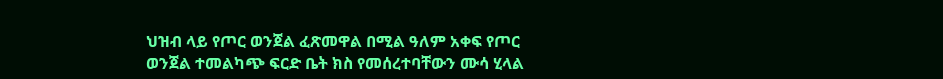ህዝብ ላይ የጦር ወንጀል ፈጽመዋል በሚል ዓለም አቀፍ የጦር ወንጀል ተመልካጭ ፍርድ ቤት ክስ የመሰረተባቸውን ሙሳ ሂላል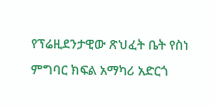የፕሬዚደንታዊው ጽህፈት ቤት የስነ ምግባር ክፍል አማካሪ አድርጎ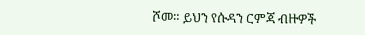ሾመ። ይህን የሱዳን ርምጃ ብዙዎች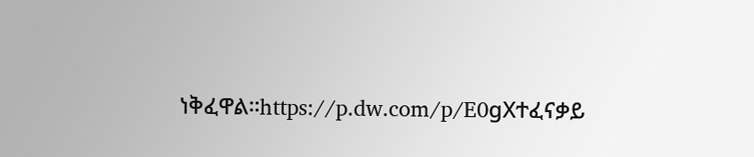ነቅፈዋል።https://p.dw.com/p/E0gXተፈናቃይ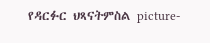የዳርፉር ህጻናትምስል picture-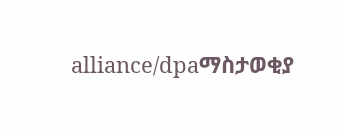alliance/dpaማስታወቂያ